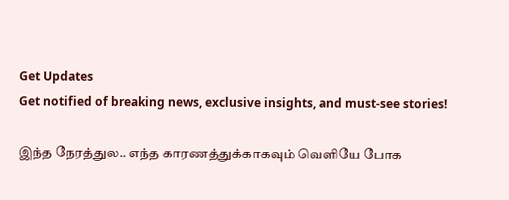Get Updates
Get notified of breaking news, exclusive insights, and must-see stories!

இந்த நேரத்துல.. எந்த காரணத்துக்காகவும் வெளியே போக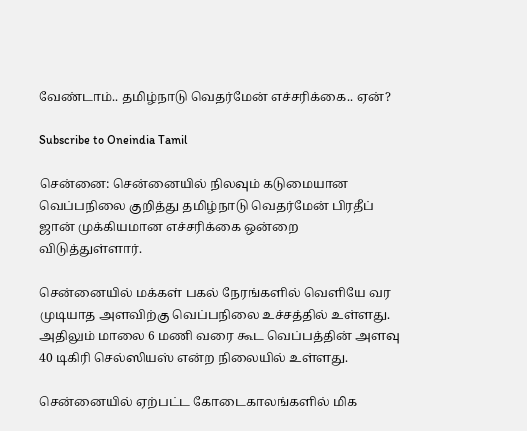வேண்டாம்.. தமிழ்நாடு வெதர்மேன் எச்சரிக்கை.. ஏன்?

Subscribe to Oneindia Tamil

சென்னை: சென்னையில் நிலவும் கடுமையான வெப்பநிலை குறித்து தமிழ்நாடு வெதர்மேன் பிரதீப் ஜான் முக்கியமான எச்சரிக்கை ஒன்றை விடுத்துள்ளார்.

சென்னையில் மக்கள் பகல் நேரங்களில் வெளியே வர முடியாத அளவிற்கு வெப்பநிலை உச்சத்தில் உள்ளது. அதிலும் மாலை 6 மணி வரை கூட வெப்பத்தின் அளவு 40 டிகிரி செல்ஸியஸ் என்ற நிலையில் உள்ளது.

சென்னையில் ஏற்பட்ட கோடைகாலங்களில் மிக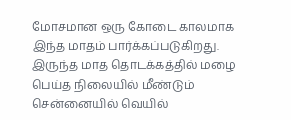மோசமான ஒரு கோடை காலமாக இந்த மாதம் பார்க்கப்படுகிறது. இருந்த மாத தொடக்கத்தில் மழை பெய்த நிலையில் மீண்டும் சென்னையில் வெயில்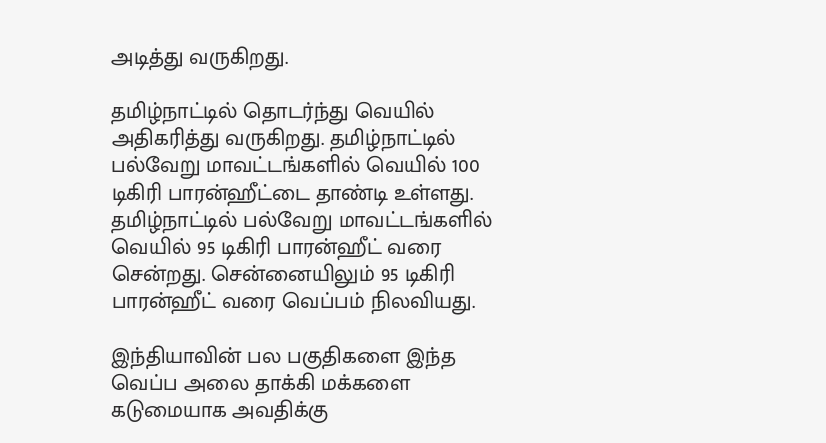அடித்து வருகிறது.

தமிழ்நாட்டில் தொடர்ந்து வெயில் அதிகரித்து வருகிறது. தமிழ்நாட்டில் பல்வேறு மாவட்டங்களில் வெயில் 100 டிகிரி பாரன்ஹீட்டை தாண்டி உள்ளது. தமிழ்நாட்டில் பல்வேறு மாவட்டங்களில் வெயில் 95 டிகிரி பாரன்ஹீட் வரை சென்றது. சென்னையிலும் 95 டிகிரி பாரன்ஹீட் வரை வெப்பம் நிலவியது.

இந்தியாவின் பல பகுதிகளை இந்த வெப்ப அலை தாக்கி மக்களை கடுமையாக அவதிக்கு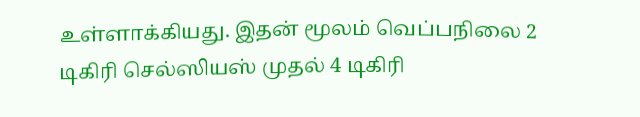உள்ளாக்கியது. இதன் மூலம் வெப்பநிலை 2 டிகிரி செல்ஸியஸ் முதல் 4 டிகிரி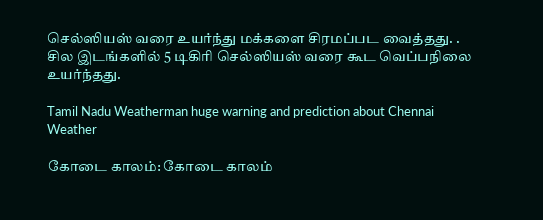செல்ஸியஸ் வரை உயர்ந்து மக்களை சிரமப்பட வைத்தது. . சில இடங்களில் 5 டிகிரி செல்ஸியஸ் வரை கூட வெப்பநிலை உயர்ந்தது.

Tamil Nadu Weatherman huge warning and prediction about Chennai Weather

கோடை காலம்: கோடை காலம்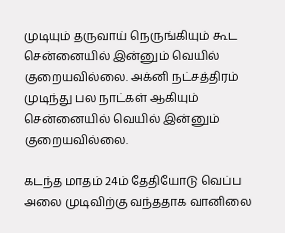முடியும் தருவாய் நெருங்கியும் கூட சென்னையில் இன்னும் வெயில் குறையவில்லை. அக்னி நட்சத்திரம் முடிந்து பல நாட்கள் ஆகியும் சென்னையில் வெயில் இன்னும் குறையவில்லை.

கடந்த மாதம் 24ம் தேதியோடு வெப்ப அலை முடிவிற்கு வந்ததாக வானிலை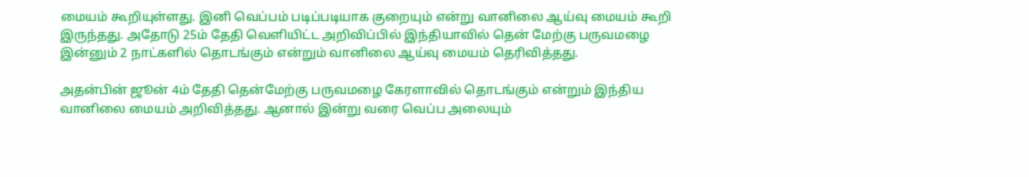மையம் கூறியுள்ளது. இனி வெப்பம் படிப்படியாக குறையும் என்று வானிலை ஆய்வு மையம் கூறி இருந்தது. அதோடு 25ம் தேதி வெளியிட்ட அறிவிப்பில் இந்தியாவில் தென் மேற்கு பருவமழை இன்னும் 2 நாட்களில் தொடங்கும் என்றும் வானிலை ஆய்வு மையம் தெரிவித்தது.

அதன்பின் ஜூன் 4ம் தேதி தென்மேற்கு பருவமழை கேரளாவில் தொடங்கும் என்றும் இந்திய வானிலை மையம் அறிவித்தது. ஆனால் இன்று வரை வெப்ப அலையும்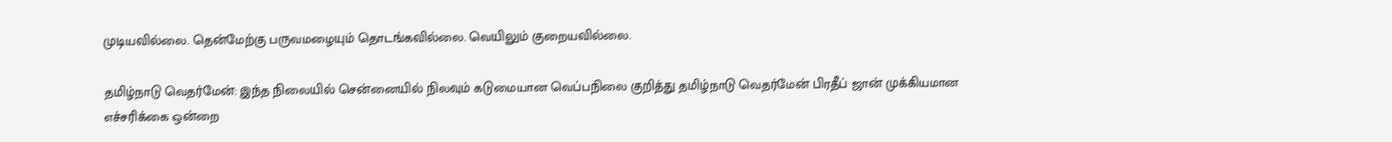முடியவில்லை. தென்மேற்கு பருவமழையும் தொடங்கவில்லை. வெயிலும் குறையவில்லை.

தமிழ்நாடு வெதர்மேன்: இந்த நிலையில் சென்னையில் நிலவும் கடுமையான வெப்பநிலை குறித்து தமிழ்நாடு வெதர்மேன் பிரதீப் ஜான் முக்கியமான எச்சரிக்கை ஒன்றை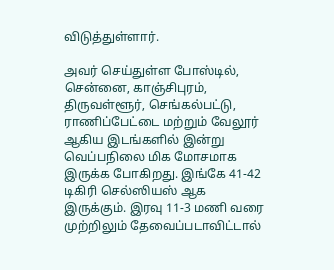விடுத்துள்ளார்.

அவர் செய்துள்ள போஸ்டில், சென்னை, காஞ்சிபுரம், திருவள்ளூர், செங்கல்பட்டு, ராணிப்பேட்டை மற்றும் வேலூர் ஆகிய இடங்களில் இன்று வெப்பநிலை மிக மோசமாக இருக்க போகிறது. இங்கே 41-42 டிகிரி செல்ஸியஸ் ஆக இருக்கும். இரவு 11-3 மணி வரை முற்றிலும் தேவைப்படாவிட்டால்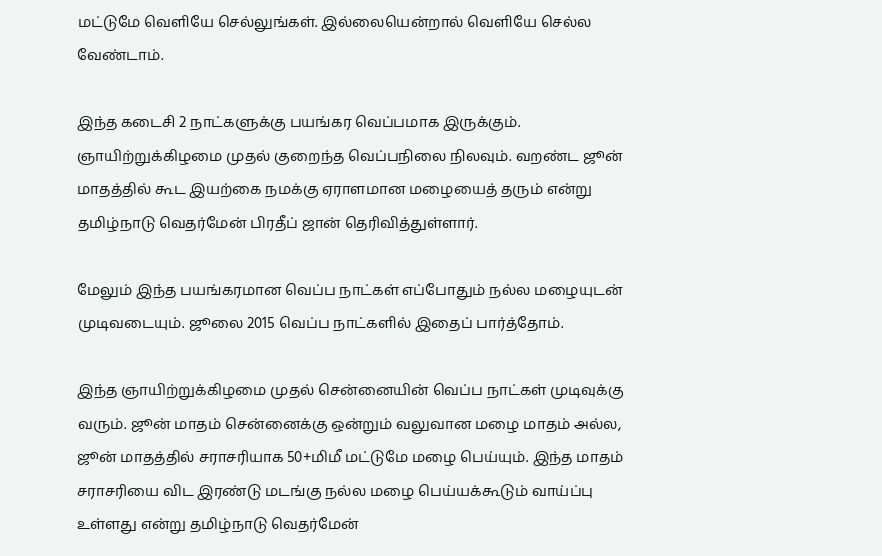மட்டுமே வெளியே செல்லுங்கள். இல்லையென்றால் வெளியே செல்ல வேண்டாம்.

இந்த கடைசி 2 நாட்களுக்கு பயங்கர வெப்பமாக இருக்கும். ஞாயிற்றுக்கிழமை முதல் குறைந்த வெப்பநிலை நிலவும். வறண்ட ஜூன் மாதத்தில் கூட இயற்கை நமக்கு ஏராளமான மழையைத் தரும் என்று தமிழ்நாடு வெதர்மேன் பிரதீப் ஜான் தெரிவித்துள்ளார்.

மேலும் இந்த பயங்கரமான வெப்ப நாட்கள் எப்போதும் நல்ல மழையுடன் முடிவடையும். ஜூலை 2015 வெப்ப நாட்களில் இதைப் பார்த்தோம்.

இந்த ஞாயிற்றுக்கிழமை முதல் சென்னையின் வெப்ப நாட்கள் முடிவுக்கு வரும். ஜூன் மாதம் சென்னைக்கு ஒன்றும் வலுவான மழை மாதம் அல்ல, ஜூன் மாதத்தில் சராசரியாக 50+மிமீ மட்டுமே மழை பெய்யும். இந்த மாதம் சராசரியை விட இரண்டு மடங்கு நல்ல மழை பெய்யக்கூடும் வாய்ப்பு உள்ளது என்று தமிழ்நாடு வெதர்மேன்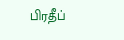பிரதீப்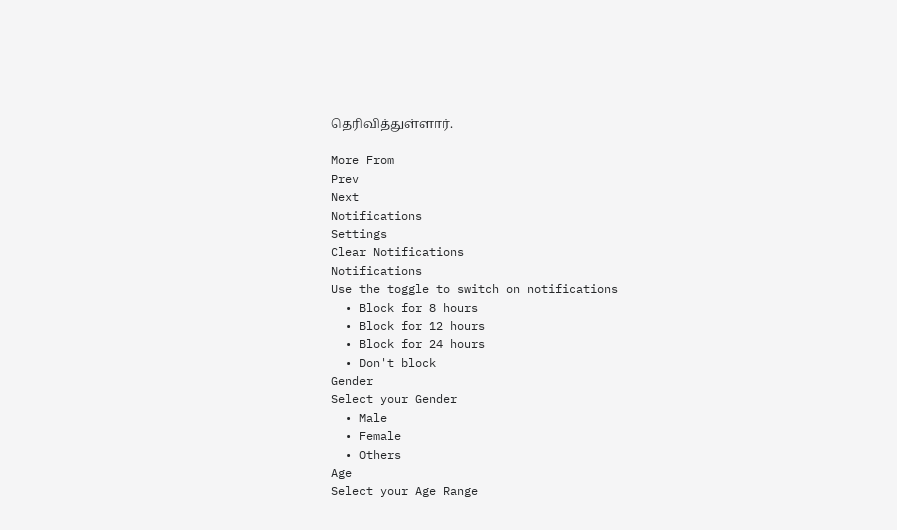தெரிவித்துள்ளார்.

More From
Prev
Next
Notifications
Settings
Clear Notifications
Notifications
Use the toggle to switch on notifications
  • Block for 8 hours
  • Block for 12 hours
  • Block for 24 hours
  • Don't block
Gender
Select your Gender
  • Male
  • Female
  • Others
Age
Select your Age Range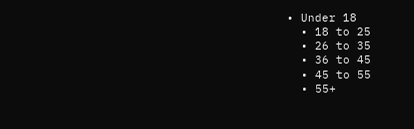• Under 18
  • 18 to 25
  • 26 to 35
  • 36 to 45
  • 45 to 55
  • 55+